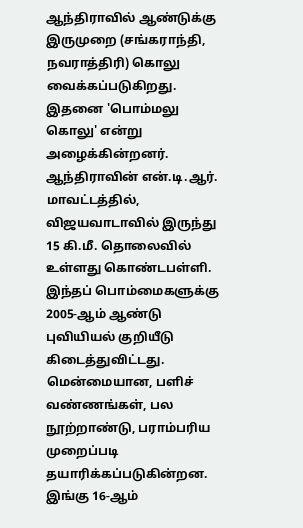ஆந்திராவில் ஆண்டுக்கு இருமுறை (சங்கராந்தி, நவராத்திரி) கொலு வைக்கப்படுகிறது. இதனை 'பொம்மலு கொலு' என்று அழைக்கின்றனர்.
ஆந்திராவின் என்.டி.ஆர். மாவட்டத்தில், விஜயவாடாவில் இருந்து 15 கி.மீ. தொலைவில் உள்ளது கொண்டபள்ளி. இந்தப் பொம்மைகளுக்கு 2005-ஆம் ஆண்டு புவியியல் குறியீடு கிடைத்துவிட்டது. மென்மையான, பளிச் வண்ணங்கள், பல நூற்றாண்டு, பராம்பரிய முறைப்படி தயாரிக்கப்படுகின்றன.
இங்கு 16-ஆம்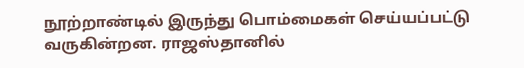நூற்றாண்டில் இருந்து பொம்மைகள் செய்யப்பட்டு வருகின்றன. ராஜஸ்தானில்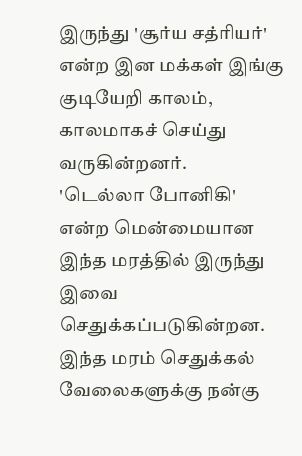இருந்து 'சூர்ய சத்ரியர்' என்ற இன மக்கள் இங்கு குடியேறி காலம், காலமாகச் செய்து வருகின்றனர்.
'டெல்லா போனிகி' என்ற மென்மையான இந்த மரத்தில் இருந்து இவை செதுக்கப்படுகின்றன. இந்த மரம் செதுக்கல் வேலைகளுக்கு நன்கு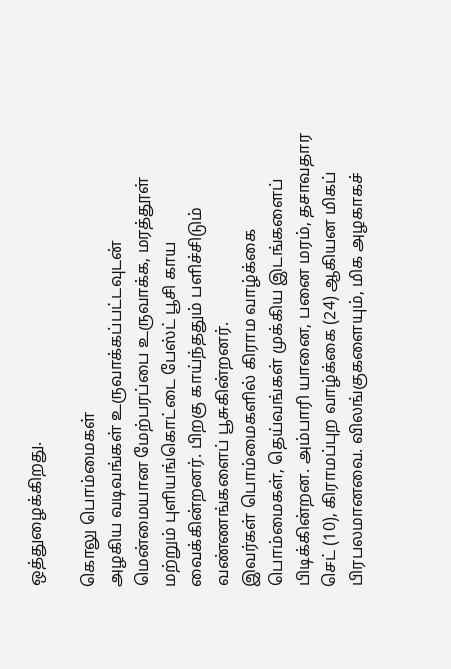ஒத்துழைக்கிறது.

கொலு பொம்மைகள்
அழகிய வடிவங்கள் உருவாக்கப்பட்டவுடன் மென்மையான மேற்பரப்பை உருவாக்க, மரத்தூள் மற்றும் புளியங்கொட்டை பேஸ்ட் பூசி காய வைக்கின்றனர். பிறகு காய்ந்ததும் பளிச்சிடும் வண்ணங்களைப் பூசுகின்றனர்.
இவர்கள் பொம்மைகளில் கிராம வாழ்க்கை பொம்மைகள், தெய்வங்கள் முக்கிய இடங்களைப் பிடிக்கின்றன. அம்பாரி யானை, பனை மரம், தசாவதார செட் (10), கிராமப்புற வாழ்க்கை (24) ஆகியன மிகப் பிரபலமானவை. விலங்குகளையும், மிக அழகாகச்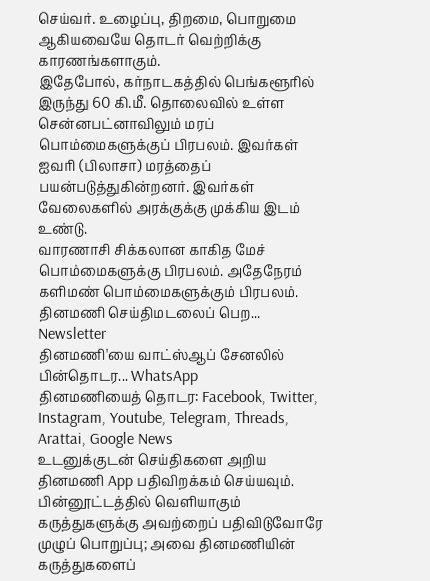செய்வர். உழைப்பு, திறமை, பொறுமை ஆகியவையே தொடர் வெற்றிக்கு காரணங்களாகும்.
இதேபோல், கர்நாடகத்தில் பெங்களூரில் இருந்து 60 கி.மீ. தொலைவில் உள்ள சென்னபட்னாவிலும் மரப் பொம்மைகளுக்குப் பிரபலம். இவர்கள் ஐவரி (பிலாசா) மரத்தைப் பயன்படுத்துகின்றனர். இவர்கள் வேலைகளில் அரக்குக்கு முக்கிய இடம் உண்டு.
வாரணாசி சிக்கலான காகித மேச் பொம்மைகளுக்கு பிரபலம். அதேநேரம் களிமண் பொம்மைகளுக்கும் பிரபலம்.
தினமணி செய்திமடலைப் பெற... Newsletter
தினமணி'யை வாட்ஸ்ஆப் சேனலில் பின்தொடர... WhatsApp
தினமணியைத் தொடர: Facebook, Twitter, Instagram, Youtube, Telegram, Threads, Arattai, Google News
உடனுக்குடன் செய்திகளை அறிய தினமணி App பதிவிறக்கம் செய்யவும்.
பின்னூட்டத்தில் வெளியாகும் கருத்துகளுக்கு அவற்றைப் பதிவிடுவோரே முழுப் பொறுப்பு; அவை தினமணியின் கருத்துகளைப்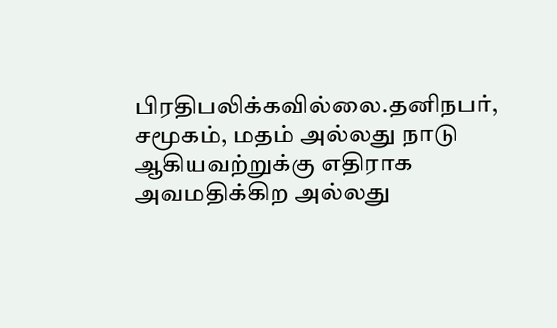பிரதிபலிக்கவில்லை.தனிநபர், சமூகம், மதம் அல்லது நாடு ஆகியவற்றுக்கு எதிராக அவமதிக்கிற அல்லது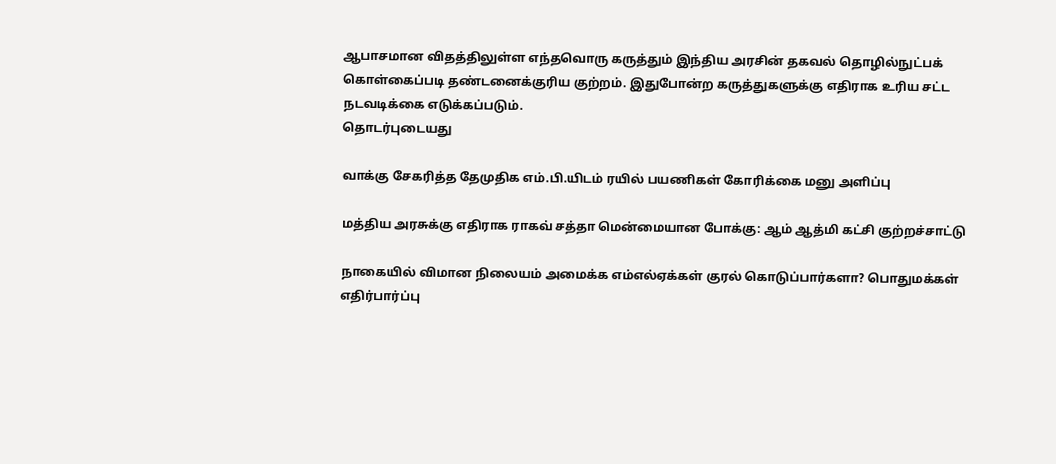ஆபாசமான விதத்திலுள்ள எந்தவொரு கருத்தும் இந்திய அரசின் தகவல் தொழில்நுட்பக் கொள்கைப்படி தண்டனைக்குரிய குற்றம். இதுபோன்ற கருத்துகளுக்கு எதிராக உரிய சட்ட நடவடிக்கை எடுக்கப்படும்.
தொடர்புடையது

வாக்கு சேகரித்த தேமுதிக எம்.பி.யிடம் ரயில் பயணிகள் கோரிக்கை மனு அளிப்பு

மத்திய அரசுக்கு எதிராக ராகவ் சத்தா மென்மையான போக்கு: ஆம் ஆத்மி கட்சி குற்றச்சாட்டு

நாகையில் விமான நிலையம் அமைக்க எம்எல்ஏக்கள் குரல் கொடுப்பார்களா? பொதுமக்கள் எதிர்பார்ப்பு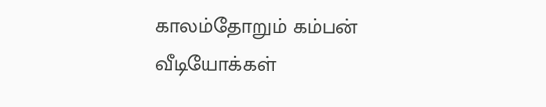காலம்தோறும் கம்பன்
வீடியோக்கள்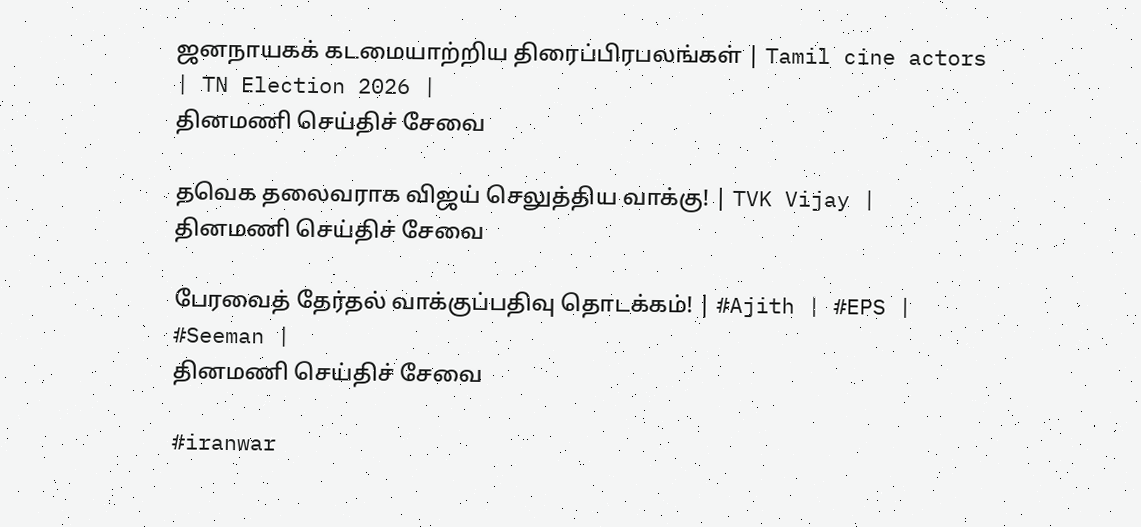ஜனநாயகக் கடமையாற்றிய திரைப்பிரபலங்கள் | Tamil cine actors | TN Election 2026 |
தினமணி செய்திச் சேவை

தவெக தலைவராக விஜய் செலுத்திய வாக்கு! | TVK Vijay |
தினமணி செய்திச் சேவை

பேரவைத் தேர்தல் வாக்குப்பதிவு தொடக்கம்! | #Ajith | #EPS | #Seeman |
தினமணி செய்திச் சேவை

#iranwar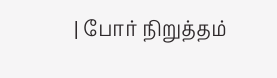| போர் நிறுத்தம்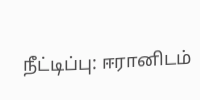நீட்டிப்பு: ஈரானிடம்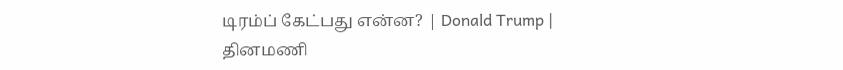டிரம்ப் கேட்பது என்ன? | Donald Trump |
தினமணி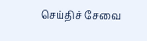செய்திச் சேவை